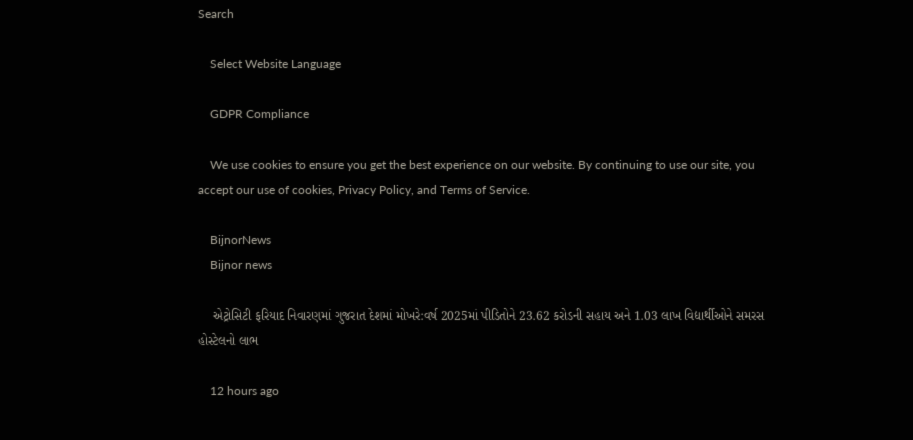Search

    Select Website Language

    GDPR Compliance

    We use cookies to ensure you get the best experience on our website. By continuing to use our site, you accept our use of cookies, Privacy Policy, and Terms of Service.

    BijnorNews
    Bijnor news

    એટ્રોસિટી ફરિયાદ નિવારણમાં ગુજરાત દેશમાં મોખરે:વર્ષ 2025માં પીડિતોને 23.62 કરોડની સહાય અને 1.03 લાખ વિદ્યાર્થીઓને સમરસ હોસ્ટેલનો લાભ

    12 hours ago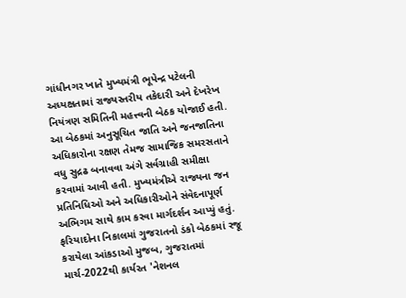ગાંધીનગર ખાતે મુખ્યમંત્રી ભૂપેન્દ્ર પટેલની અધ્યક્ષતામાં રાજ્યસ્તરીય તકેદારી અને દેખરેખ નિયંત્રણ સમિતિની મહત્ત્વની બેઠક યોજાઈ હતી. આ બેઠકમાં અનુસૂચિત જાતિ અને જનજાતિના અધિકારોના રક્ષણ તેમજ સામાજિક સમરસતાને વધુ સુદ્રઢ બનાવવા અંગે સર્વગ્રાહી સમીક્ષા કરવામાં આવી હતી. મુખ્યમંત્રીએ રાજ્યના જન પ્રતિનિધિઓ અને અધિકારીઓને સંવેદનાપૂર્ણ અભિગમ સાથે કામ કરવા માર્ગદર્શન આપ્યું હતું. ફરિયાદોના નિકાલમાં ગુજરાતનો ડંકો બેઠકમાં રજૂ કરાયેલા આંકડાઓ મુજબ, ગુજરાતમાં માર્ચ-2022થી કાર્યરત 'નેશનલ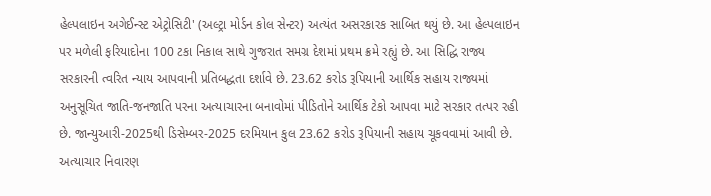હેલ્પલાઇન અગેઈન્સ્ટ એટ્રોસિટી' (અલ્ટ્રા મોર્ડન કોલ સેન્ટર) અત્યંત અસરકારક સાબિત થયું છે. આ હેલ્પલાઇન પર મળેલી ફરિયાદોના 100 ટકા નિકાલ સાથે ગુજરાત સમગ્ર દેશમાં પ્રથમ ક્રમે રહ્યું છે. આ સિદ્ધિ રાજ્ય સરકારની ત્વરિત ન્યાય આપવાની પ્રતિબદ્ધતા દર્શાવે છે. 23.62 કરોડ રૂપિયાની આર્થિક સહાય રાજ્યમાં અનુસૂચિત જાતિ-જનજાતિ પરના અત્યાચારના બનાવોમાં પીડિતોને આર્થિક ટેકો આપવા માટે સરકાર તત્પર રહી છે. જાન્યુઆરી-2025થી ડિસેમ્બર-2025 દરમિયાન કુલ 23.62 કરોડ રૂપિયાની સહાય ચૂકવવામાં આવી છે. અત્યાચાર નિવારણ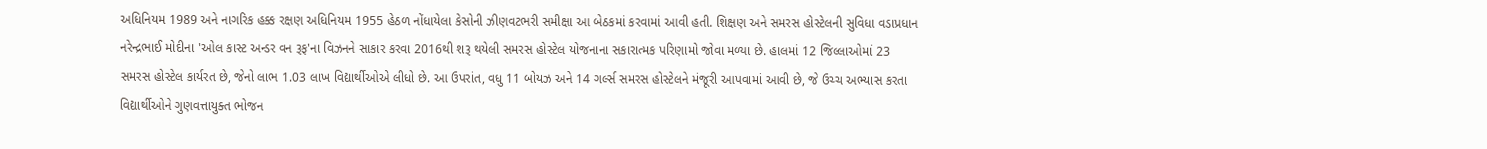અધિનિયમ 1989 અને નાગરિક હક્ક રક્ષણ અધિનિયમ 1955 હેઠળ નોંધાયેલા કેસોની ઝીણવટભરી સમીક્ષા આ બેઠકમાં કરવામાં આવી હતી. શિક્ષણ અને સમરસ હોસ્ટેલની સુવિધા વડાપ્રધાન નરેન્દ્રભાઈ મોદીના 'ઓલ કાસ્ટ અન્ડર વન રૂફ'ના વિઝનને સાકાર કરવા 2016થી શરૂ થયેલી સમરસ હોસ્ટેલ યોજનાના સકારાત્મક પરિણામો જોવા મળ્યા છે. હાલમાં 12 જિલ્લાઓમાં 23 સમરસ હોસ્ટેલ કાર્યરત છે, જેનો લાભ 1.03 લાખ વિદ્યાર્થીઓએ લીધો છે. આ ઉપરાંત, વધુ 11 બોયઝ અને 14 ગર્લ્સ સમરસ હોસ્ટેલને મંજૂરી આપવામાં આવી છે, જે ઉચ્ચ અભ્યાસ કરતા વિદ્યાર્થીઓને ગુણવત્તાયુક્ત ભોજન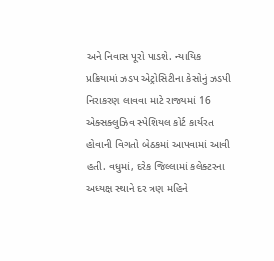અને નિવાસ પૂરો પાડશે. ન્યાયિક પ્રક્રિયામાં ઝડપ એટ્રોસિટીના કેસોનું ઝડપી નિરાકરણ લાવવા માટે રાજ્યમાં 16 એક્સક્લુઝિવ સ્પેશિયલ કોર્ટ કાર્યરત હોવાની વિગતો બેઠકમાં આપવામાં આવી હતી. વધુમાં, દરેક જિલ્લામાં કલેક્ટરના અધ્યક્ષ સ્થાને દર ત્રણ મહિને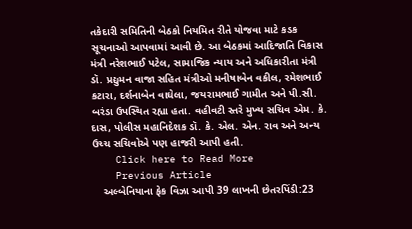તકેદારી સમિતિની બેઠકો નિયમિત રીતે યોજવા માટે કડક સૂચનાઓ આપવામાં આવી છે. આ બેઠકમાં આદિજાતિ વિકાસ મંત્રી નરેશભાઈ પટેલ, સામાજિક ન્યાય અને અધિકારીતા મંત્રી ડૉ. પ્રદ્યુમન વાજા સહિત મંત્રીઓ મનીષાબેન વકીલ, રમેશભાઈ કટારા, દર્શનાબેન વાઘેલા, જયરામભાઈ ગામીત અને પી.સી. બરંડા ઉપસ્થિત રહ્યા હતા. વહીવટી સ્તરે મુખ્ય સચિવ એમ. કે. દાસ, પોલીસ મહાનિદેશક ડૉ. કે. એલ. એન. રાવ અને અન્ય ઉચ્ચ સચિવોએ પણ હાજરી આપી હતી.
    Click here to Read More
    Previous Article
    અલ્બેનિયાના ફેક વિઝા આપી 39 લાખની છેતરપિંડી:23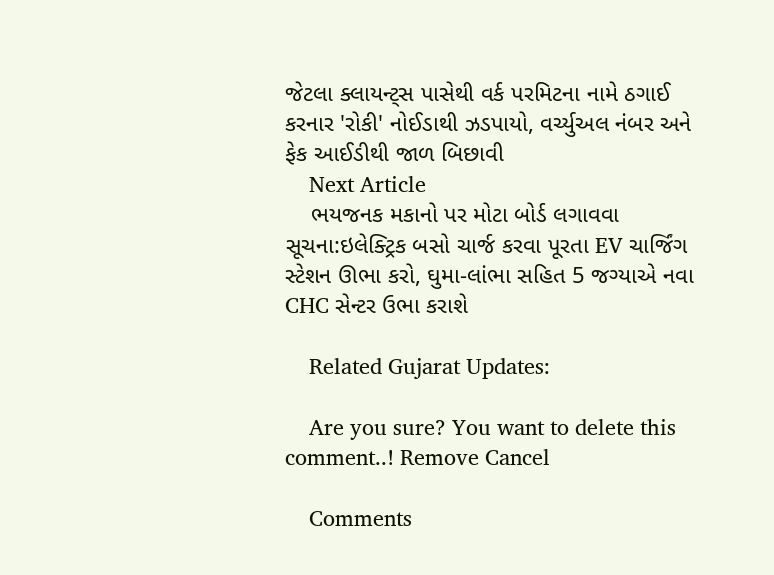જેટલા ક્લાયન્ટ્સ પાસેથી વર્ક પરમિટના નામે ઠગાઈ કરનાર 'રોકી' નોઈડાથી ઝડપાયો, વર્ચ્યુઅલ નંબર અને ફેક આઈડીથી જાળ બિછાવી
    Next Article
    ભયજનક મકાનો પર મોટા બોર્ડ લગાવવા સૂચના:ઇલેક્ટ્રિક બસો ચાર્જ કરવા પૂરતા EV ચાર્જિંગ સ્ટેશન ઊભા કરો, ઘુમા-લાંભા સહિત 5 જગ્યાએ નવા CHC સેન્ટર ઉભા કરાશે

    Related Gujarat Updates:

    Are you sure? You want to delete this comment..! Remove Cancel

    Comments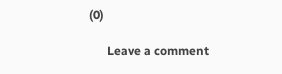(0)

      Leave a comment